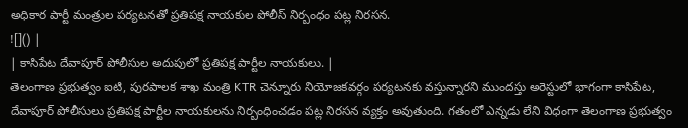అధికార పార్టీ మంత్రుల పర్యటనతో ప్రతిపక్ష నాయకుల పోలీస్ నిర్బంధం పట్ల నిరసన.
![]() |
| కాసిపేట దేవాపూర్ పోలీసుల అదుపులో ప్రతిపక్ష పార్టీల నాయకులు. |
తెలంగాణ ప్రభుత్వం ఐటి, పురపాలక శాఖ మంత్రి KTR చెన్నూరు నియోజకవర్గం పర్యటనకు వస్తున్నారని ముందస్తు అరెస్టులో భాగంగా కాసిపేట, దేవాపూర్ పోలీసులు ప్రతిపక్ష పార్టీల నాయకులను నిర్బంధించడం పట్ల నిరసన వ్యక్తం అవుతుంది. గతంలో ఎన్నడు లేని విధంగా తెలంగాణ ప్రభుత్వం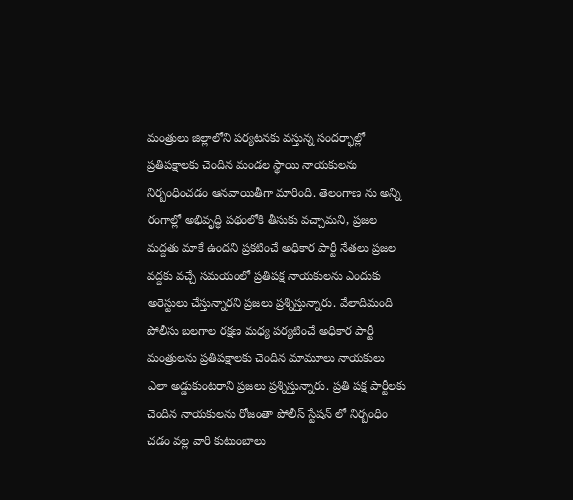మంత్రులు జిల్లాలోని పర్యటనకు వస్తున్న సందర్భాల్లో ప్రతిపక్షాలకు చెందిన మండల స్థాయి నాయకులను నిర్బంధించడం ఆనవాయితీగా మారింది. తెలంగాణ ను అన్ని రంగాల్లో అభివృద్ధి పథంలోకి తీసుకు వచ్చామని, ప్రజల మద్దతు మాకే ఉందని ప్రకటించే అధికార పార్టీ నేతలు ప్రజల వద్దకు వచ్చే సమయంలో ప్రతిపక్ష నాయకులను ఎందుకు అరెస్టులు చేస్తున్నారని ప్రజలు ప్రశ్నిస్తున్నారు. వేలాదిమంది పోలీసు బలగాల రక్షణ మధ్య పర్యటించే అధికార పార్టీ మంత్రులను ప్రతిపక్షాలకు చెందిన మామూలు నాయకులు ఎలా అడ్డుకుంటరాని ప్రజలు ప్రశ్నిస్తున్నారు. ప్రతి పక్ష పార్టీలకు చెందిన నాయకులను రోజంతా పోలీస్ స్టేషన్ లో నిర్బంధిం చడం వల్ల వారి కుటుంబాలు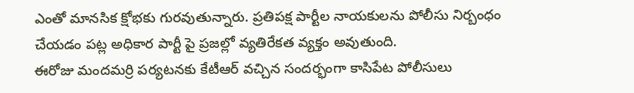ఎంతో మానసిక క్షోభకు గురవుతున్నారు. ప్రతిపక్ష పార్టీల నాయకులను పోలీసు నిర్బంధం చేయడం పట్ల అధికార పార్టీ పై ప్రజల్లో వ్యతిరేకత వ్యక్తం అవుతుంది.
ఈరోజు మందమర్రి పర్యటనకు కేటీఆర్ వచ్చిన సందర్భంగా కాసిపేట పోలీసులు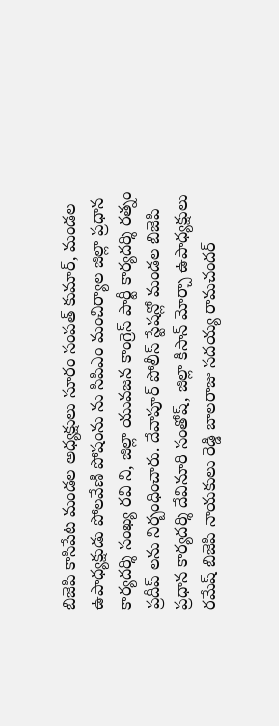బిజెపి కాసిపేట మండల అధ్యక్షులు సూరం సంపత్ కుమార్, మండల ఉపాధ్యక్షుడు పోలవేణి పోషంను ను సిపిఎం మంచిర్యాల జిల్లా ప్రధాన కార్యదర్శి సంఖ్య రవి ని, జిల్లా యువజన కాంగ్రెస్ పార్టీ కార్యదర్శి రత్నం ప్రదీప్ లను నిర్బంధించారు. దేవాపూర్ పోలీస్ స్టేషన్లో మండల బిజెపి ప్రధాన కార్యదర్శి దేవినూరి సంతోష్, జిల్లా కిసాన్ మోర్చా ఉపాధ్యక్షులు రమేష్ బిజెపి నాయకులు రెడ్డి బాలరాజు సదయ్య రామచందర్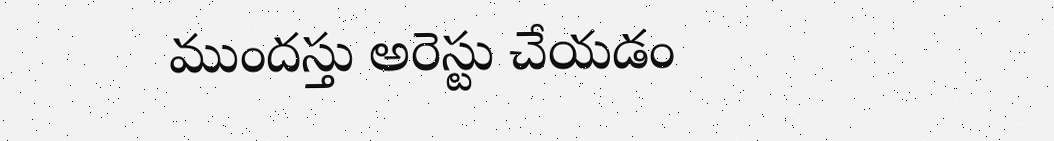ముందస్తు అరెస్టు చేయడం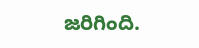జరిగింది.